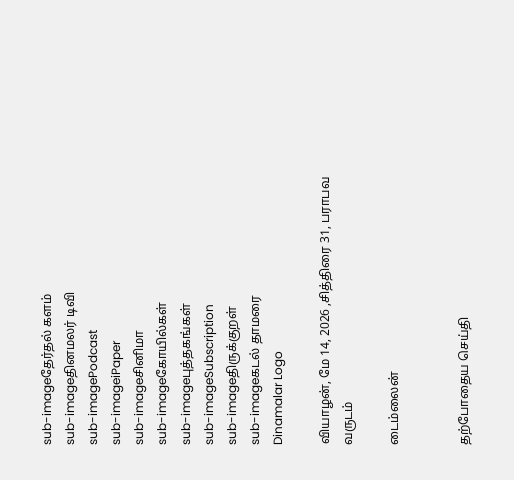sub-imageதேர்தல் களம்
sub-imageதினமலர் டிவி
sub-imagePodcast
sub-imageiPaper
sub-imageசினிமா
sub-imageகோயில்கள்
sub-imageபுத்தகங்கள்
sub-imageSubscription
sub-imageதிருக்குறள்
sub-imageகடல் தாமரை
Dinamalar Logo

வியாழன், மே 14, 2026 ,சித்திரை 31, பராபவ வருடம்

டைம்லைன்


தற்போதைய செய்தி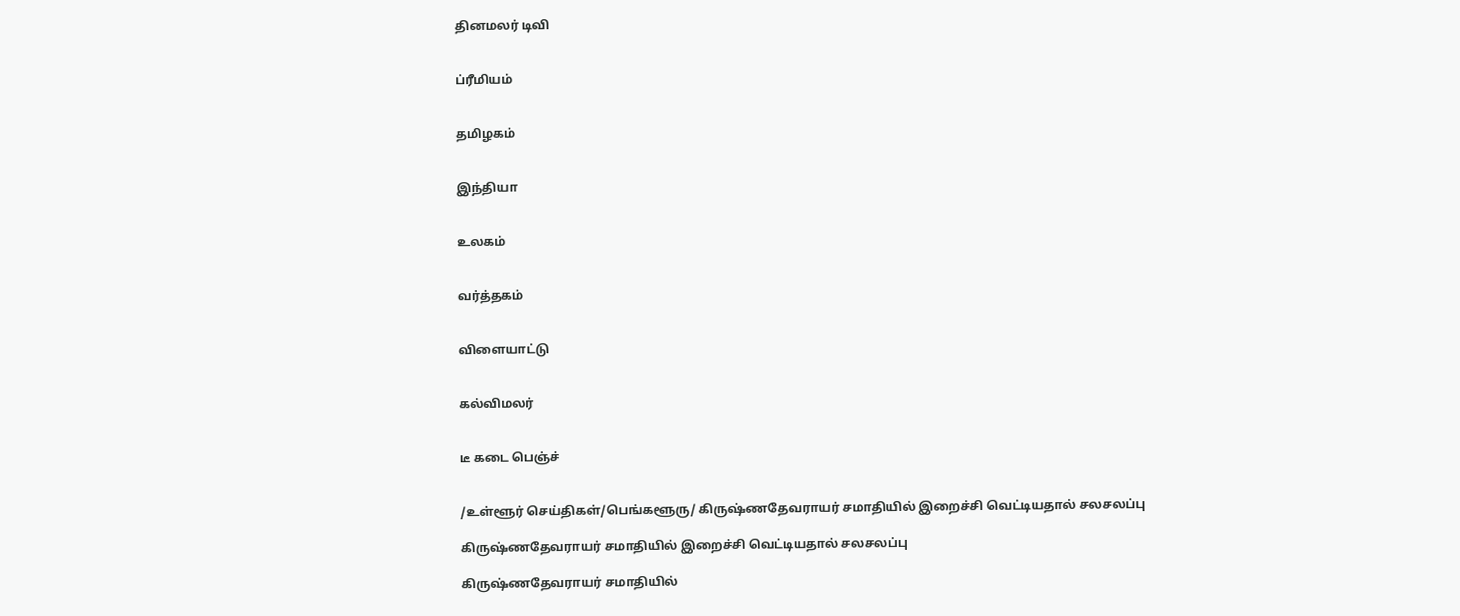தினமலர் டிவி


ப்ரீமியம்


தமிழகம்


இந்தியா


உலகம்


வர்த்தகம்


விளையாட்டு


கல்விமலர்


டீ கடை பெஞ்ச்


/உள்ளூர் செய்திகள்/பெங்களூரு/ கிருஷ்ணதேவராயர் சமாதியில் இறைச்சி வெட்டியதால் சலசலப்பு

கிருஷ்ணதேவராயர் சமாதியில் இறைச்சி வெட்டியதால் சலசலப்பு

கிருஷ்ணதேவராயர் சமாதியில்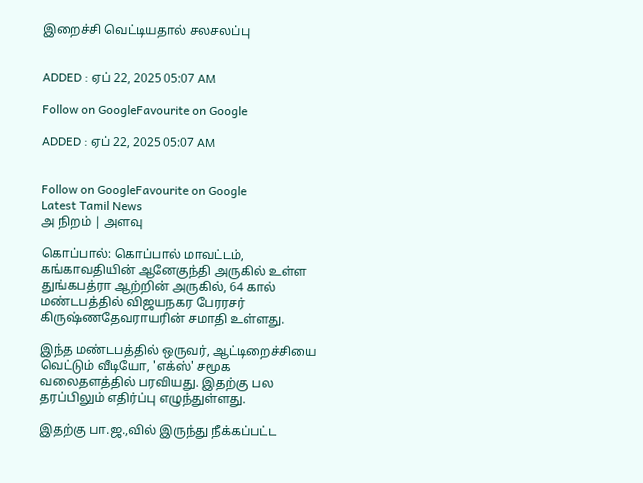இறைச்சி வெட்டியதால் சலசலப்பு


ADDED : ஏப் 22, 2025 05:07 AM

Follow on GoogleFavourite on Google

ADDED : ஏப் 22, 2025 05:07 AM


Follow on GoogleFavourite on Google
Latest Tamil News
அ நிறம் | அளவு

கொப்பால்: கொப்பால் மாவட்டம், கங்காவதியின் ஆனேகுந்தி அருகில் உள்ள துங்கபத்ரா ஆற்றின் அருகில், 64 கால் மண்டபத்தில் விஜயநகர பேரரசர் கிருஷ்ணதேவராயரின் சமாதி உள்ளது.

இந்த மண்டபத்தில் ஒருவர், ஆட்டிறைச்சியை வெட்டும் வீடியோ, 'எக்ஸ்' சமூக வலைதளத்தில் பரவியது. இதற்கு பல தரப்பிலும் எதிர்ப்பு எழுந்துள்ளது.

இதற்கு பா.ஜ.,வில் இருந்து நீக்கப்பட்ட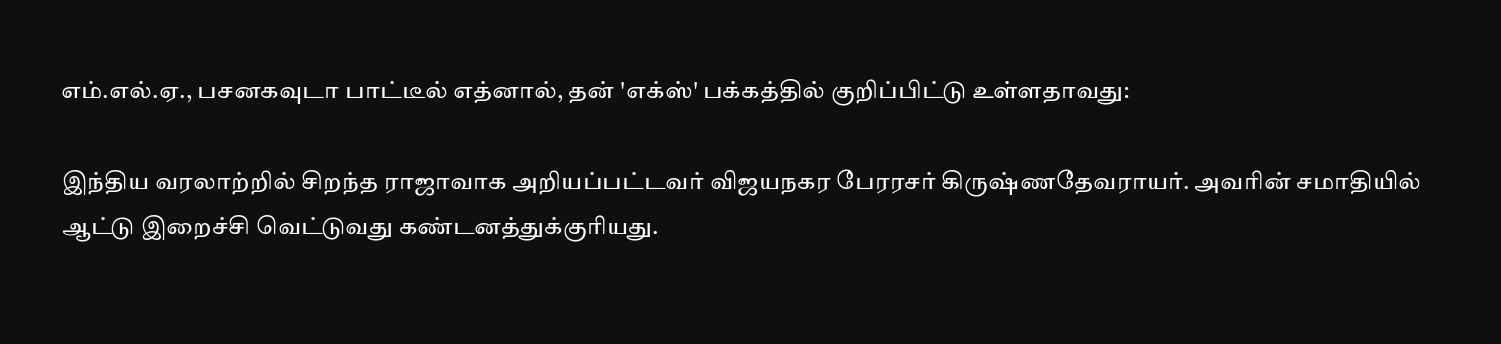எம்.எல்.ஏ., பசனகவுடா பாட்டீல் எத்னால், தன் 'எக்ஸ்' பக்கத்தில் குறிப்பிட்டு உள்ளதாவது:

இந்திய வரலாற்றில் சிறந்த ராஜாவாக அறியப்பட்டவர் விஜயநகர பேரரசர் கிருஷ்ணதேவராயர். அவரின் சமாதியில் ஆட்டு இறைச்சி வெட்டுவது கண்டனத்துக்குரியது.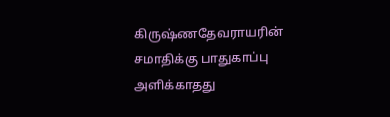கிருஷ்ணதேவராயரின் சமாதிக்கு பாதுகாப்பு அளிக்காதது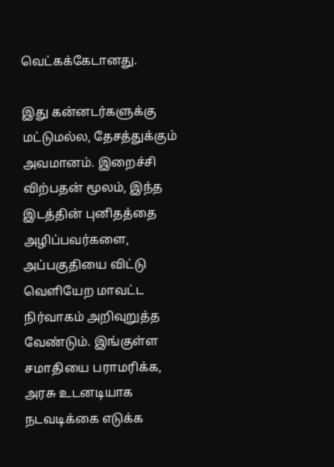வெட்கக்கேடானது.

இது கன்னடர்களுக்கு மட்டுமல்ல, தேசத்துக்கும் அவமானம். இறைச்சி விற்பதன் மூலம், இந்த இடத்தின் புனிதத்தை அழிப்பவர்களை, அப்பகுதியை விட்டு வெளியேற மாவட்ட நிர்வாகம் அறிவுறுத்த வேண்டும். இங்குள்ள சமாதியை பராமரிக்க, அரசு உடனடியாக நடவடிக்கை எடுக்க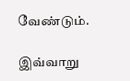வேண்டும்.

இவ்வாறு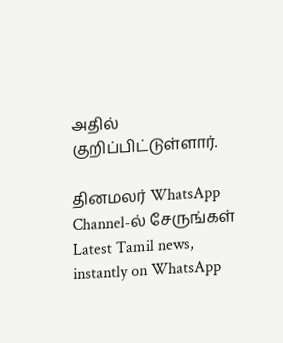அதில் குறிப்பிட்டுள்ளார்.

தினமலர் WhatsApp Channel-ல் சேருங்கள்
Latest Tamil news, instantly on WhatsApp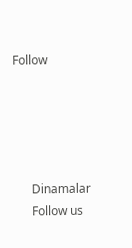Follow





      Dinamalar
      Follow us